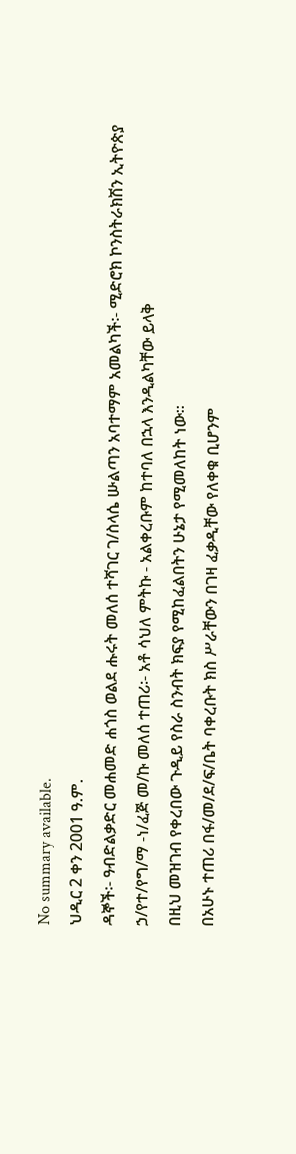No summary available.
ህዲር 2 ቀን 2001 ዓ.ም.
ዳኞች፡- ዓብድልቃድር መሐመድ ሐጎስ ወልደ ሑሩት መለሰ ተሻገር ገ/ስላሴ ሡልጣን አባተማም አመልካች፡- ሚድሮክ ኮንስትራክሽን ኢትዮጵያ ኃ/የተ/የግ/ማ -ነ/ፈጅ መ/ኩ መለሰ ተጠሪ፡- አቶ ሳህለ ምትኩ - አልቀረቡም ከተባለ በኋላ እንዲልካቸው ይላቅ
በዚህ መዝገብ የቀረበው ጉዲይ የስራ ስንብት ክፍያ የሚከፈልበትን ሁኔታ የሚመለከት ነው።
በአሁኑ ተጠሪ በፋ/መ/ደ/ፍ/ቤት ባቀረቡት ክስ ሥራቸውን በገዛ ፈቃዲቸው የለቀቁ ቢሆንም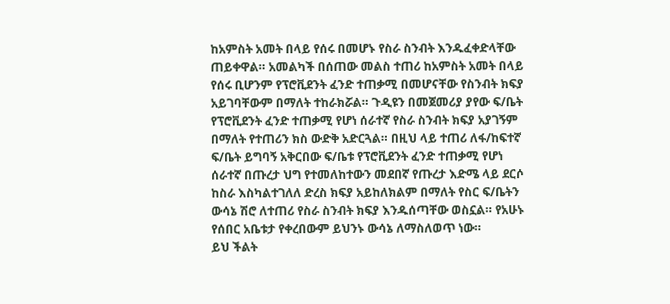ከአምስት አመት በላይ የሰሩ በመሆኑ የስራ ስንብት እንዱፈቀድላቸው ጠይቀዋል። አመልካች በሰጠው መልስ ተጠሪ ከአምስት አመት በላይ የሰሩ ቢሆንም የፕሮቪደንት ፈንድ ተጠቃሚ በመሆናቸው የስንብት ክፍያ አይገባቸውም በማለት ተከራክሯል። ጉዲዩን በመጀመሪያ ያየው ፍ/ቤት የፕሮቪደንት ፈንድ ተጠቃሚ የሆነ ሰራተኛ የስራ ስንብት ክፍያ አያገኝም በማለት የተጠሪን ክስ ውድቅ አድርጓል። በዚህ ላይ ተጠሪ ለፋ/ከፍተኛ ፍ/ቤት ይግባኝ አቅርበው ፍ/ቤቱ የፕሮቪደንት ፈንድ ተጠቃሚ የሆነ ሰራተኛ በጡረታ ህግ የተመለከተውን መደበኛ የጡረታ እድሜ ላይ ደርሶ ከስራ እስካልተገለለ ድረስ ክፍያ አይከለክልም በማለት የስር ፍ/ቤትን ውሳኔ ሽሮ ለተጠሪ የስራ ስንብት ክፍያ እንዱሰጣቸው ወስኗል። የአሁኑ የሰበር አቤቱታ የቀረበውም ይህንኑ ውሳኔ ለማስለወጥ ነው።
ይህ ችልት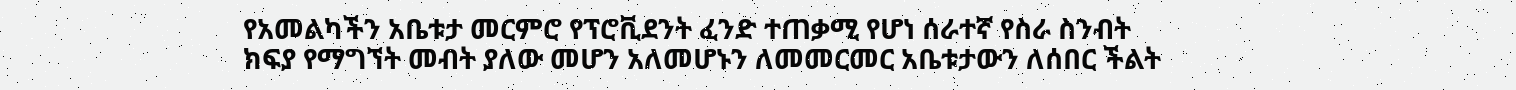የአመልካችን አቤቱታ መርምሮ የፕሮቪደንት ፈንድ ተጠቃሚ የሆነ ሰራተኛ የስራ ስንብት ክፍያ የማግኘት መብት ያለው መሆን አለመሆኑን ለመመርመር አቤቱታውን ለሰበር ችልት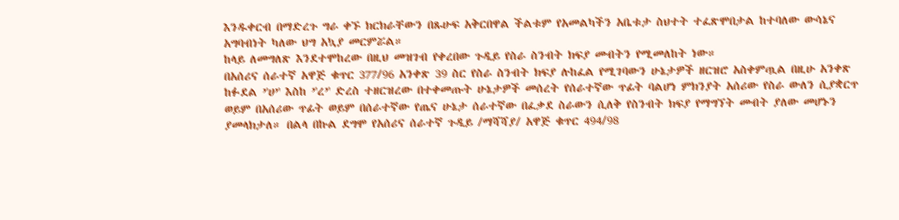እንዱቀርብ በማድረጉ ግራ ቀኙ ክርክራቸውን በጹሁፍ አቅርበዋል ችልቱም የአመልካችን አቤቱታ ስህተት ተፈጽሞበታል ከተባለው ውሳኔና አግባብነት ካለው ህግ አኳያ መርምሯል።
ከላይ ለመግለጽ እንደተሞከረው በዚህ መዝገብ የቀረበው ጉዲይ የስራ ስንብት ክፍያ መብትን የሚመለከት ነው።
በአሰሪና ሰራተኛ አዋጅ ቁጥር 377/96 አንቀጽ 39 ስር የስራ ስንብት ክፍያ ሉከፈል የሚገባውን ሁኔታዎች ዘርዝሮ አስቀምጧል በዚሁ አንቀጽ ከፉደል ’'ሀ’' እስከ ’'ረ’' ድረስ ተዘርዝረው በተቀመጡት ሁኔታዎች መሰረት የሰራተኛው ጥፊት ባልሆነ ምክንያት አሰሪው የስራ ውለን ሲያቋርጥ ወይም በአሰሪው ጥፊት ወይም በሰራተኛው የጤና ሁኔታ ሰራተኛው በፈቃደ ስራውን ሲለቅ የስንብት ክፍያ የማግኘት መብት ያለው መሆኑን ያመላክታለ። በልላ በኩል ደግሞ የአሰሪና ሰራተኛ ጉዲይ /ማሻሻያ/ አዋጅ ቁጥር 494/98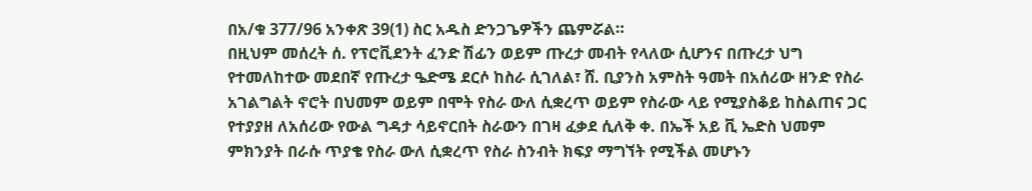በአ/ቁ 377/96 አንቀጽ 39(1) ስር አዱስ ድንጋጌዎችን ጨምሯል።
በዚህም መሰረት ሰ. የፕሮቪደንት ፈንድ ሽፊን ወይም ጡረታ መብት የላለው ሲሆንና በጡረታ ህግ የተመለከተው መደበኛ የጡረታ ዔድሜ ደርሶ ከስራ ሲገለል፣ ሸ. ቢያንስ አምስት ዓመት በአሰሪው ዘንድ የስራ አገልግልት ኖሮት በህመም ወይም በሞት የስራ ውለ ሲቋረጥ ወይም የስራው ላይ የሚያስቆይ ከስልጠና ጋር የተያያዘ ለአሰሪው የውል ግዳታ ሳይኖርበት ስራውን በገዛ ፈቃደ ሲለቅ ቀ. በኤች አይ ቪ ኤድስ ህመም ምክንያት በራሱ ጥያቄ የስራ ውለ ሲቋረጥ የስራ ስንብት ክፍያ ማግኘት የሚችል መሆኑን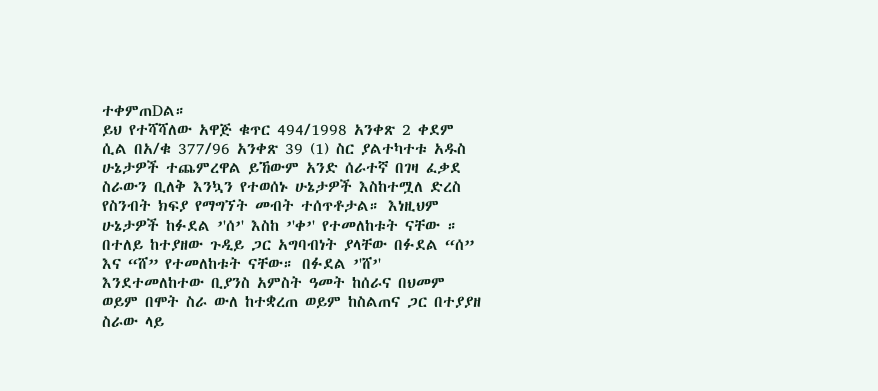ተቀምጠDል።
ይህ የተሻሻለው አዋጅ ቁጥር 494/1998 አንቀጽ 2 ቀደም ሲል በአ/ቁ 377/96 አንቀጽ 39 (1) ስር ያልተካተቱ አዱስ ሁኔታዎች ተጨምረዋል ይኸውም አንድ ሰራተኛ በገዛ ፈቃደ ስራውን ቢለቅ እንኳን የተወሰኑ ሁኔታዎች እስከተሟለ ድረስ የስንብት ክፍያ የማግኘት መብት ተሰጥቶታል። እነዚህም ሁኔታዎች ከፉደል ’'ሰ’' እስከ ’'ቀ’' የተመለከቱት ናቸው ። በተለይ ከተያዘው ጉዲይ ጋር አግባብነት ያላቸው በፉደል “ሰ” እና “ሸ” የተመለከቱት ናቸው። በፉደል ’'ሸ’' እንደተመለከተው ቢያንስ አምስት ዓመት ከሰራና በህመም ወይም በሞት ስራ ውለ ከተቋረጠ ወይም ከስልጠና ጋር በተያያዘ ስራው ላይ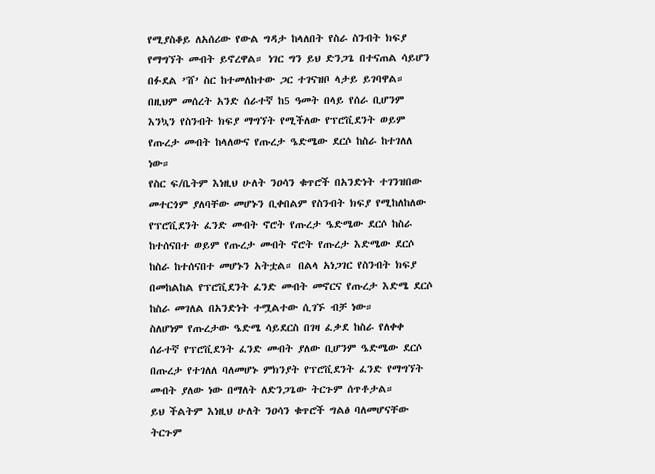የሚያስቆይ ለአሰሪው የውል ግዳታ ከላለበት የስራ ስንብት ክፍያ የማግኘት መብት ይኖረዋል። ነገር ግን ይህ ድንጋጌ በተናጠል ሳይሆን በፉደል ’'ሸ’ ስር ከተመለከተው ጋር ተገናዝቦ ላታይ ይገባዋል። በዚህም መሰረት አንድ ሰራተኛ ከ5 ዓመት በላይ የሰራ ቢሆንም እንኳን የስንብት ክፍያ ማግኘት የሚችለው የፕሮቪደንት ወይም የጡረታ መብት ከላለውና የጡረታ ዔድሜው ደርሶ ከስራ ከተገለለ ነው።
የስር ፍ/ቤትም እነዚህ ሁለት ንዐሳን ቁጥሮች በአንድነት ተገንዝበው መተርጎም ያለባቸው መሆኑን ቢቀበልም የስንብት ክፍያ የሚከለከለው የፕሮቪደንት ፈንድ መብት ኖሮት የጡረታ ዔድሜው ደርሶ ከስራ ከተሰናበተ ወይም የጡረታ መብት ኖሮት የጡረታ እድሜው ደርሶ ከስራ ከተሰናበተ መሆኑን አትቷል። በልላ አነጋገር የስንብት ክፍያ በመከልከል የፕሮቪደንት ፈንድ መብት መኖርና የጡረታ እድሜ ደርሶ ከስራ መገለል በአንድነት ተሟልተው ሲገኙ ብቻ ነው።
ስለሆነም የጡረታው ዔድሜ ሳይደርስ በገዛ ፈቃደ ከስራ የለቀቀ ሰራተኛ የፕሮቪደንት ፈንድ መብት ያለው ቢሆንም ዔድሜው ደርሶ በጡረታ የተገለለ ባለመሆኑ ምክንያት የፕሮቪደንት ፈንድ የማግኘት መብት ያለው ነው በማለት ለድንጋጌው ትርጉም ሰጥቶታል።
ይህ ችልትም እነዚህ ሁለት ንዐሳን ቁጥሮች ግልፅ ባለመሆናቸው ትርጉም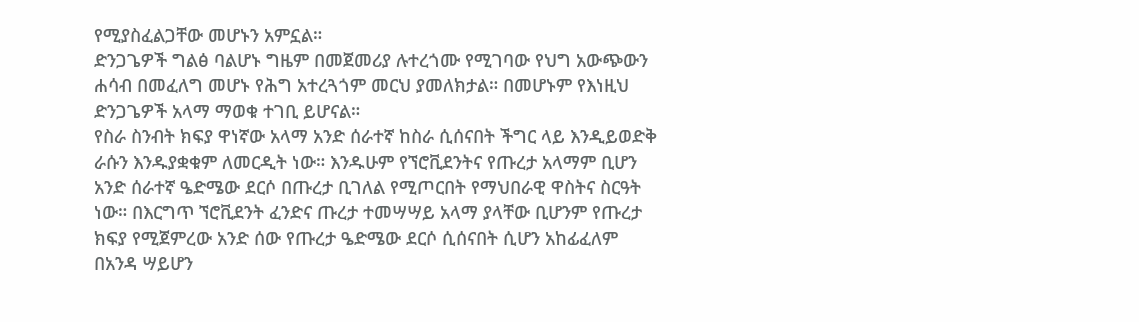የሚያስፈልጋቸው መሆኑን አምኗል።
ድንጋጌዎች ግልፅ ባልሆኑ ግዜም በመጀመሪያ ሉተረጎሙ የሚገባው የህግ አውጭውን ሐሳብ በመፈለግ መሆኑ የሕግ አተረጓጎም መርህ ያመለክታል። በመሆኑም የእነዚህ ድንጋጌዎች አላማ ማወቁ ተገቢ ይሆናል።
የስራ ስንብት ክፍያ ዋነኛው አላማ አንድ ሰራተኛ ከስራ ሲሰናበት ችግር ላይ እንዲይወድቅ ራሱን እንዱያቋቁም ለመርዲት ነው። እንዱሁም የኘሮቪደንትና የጡረታ አላማም ቢሆን አንድ ሰራተኛ ዔድሜው ደርሶ በጡረታ ቢገለል የሚጦርበት የማህበራዊ ዋስትና ስርዓት ነው። በእርግጥ ኘሮቪደንት ፈንድና ጡረታ ተመሣሣይ አላማ ያላቸው ቢሆንም የጡረታ ክፍያ የሚጀምረው አንድ ሰው የጡረታ ዔድሜው ደርሶ ሲሰናበት ሲሆን አከፊፈለም በአንዳ ሣይሆን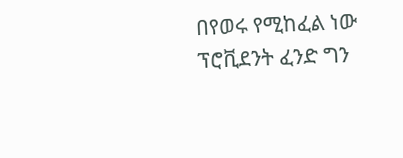በየወሩ የሚከፈል ነው ፕሮቪደንት ፈንድ ግን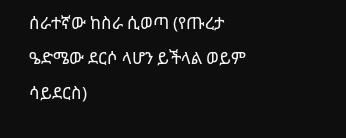ሰራተኛው ከስራ ሲወጣ (የጡረታ ዔድሜው ደርሶ ላሆን ይችላል ወይም ሳይደርስ)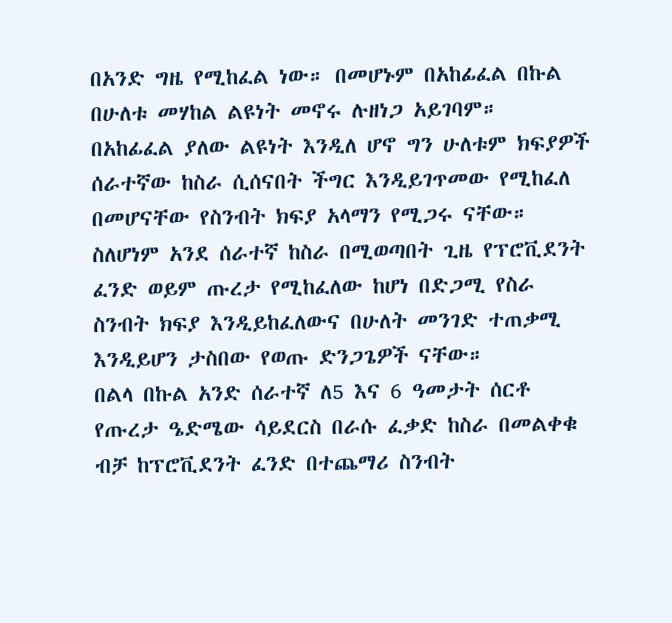በአንድ ግዜ የሚከፈል ነው። በመሆኑም በአከፊፈል በኩል በሁለቱ መሃከል ልዩነት መኖሩ ሉዘነጋ አይገባም። በአከፊፈል ያለው ልዩነት እንዲለ ሆኖ ግን ሁለቱም ክፍያዎች ሰራተኛው ከስራ ሲሰናበት ችግር እንዲይገጥመው የሚከፈለ በመሆናቸው የስንብት ክፍያ አላማን የሚጋሩ ናቸው። ስለሆነም አንደ ሰራተኛ ከስራ በሚወጣበት ጊዜ የፕሮቪደንት ፈንድ ወይም ጡረታ የሚከፈለው ከሆነ በድጋሚ የስራ ስንብት ክፍያ እንዲይከፈለውና በሁለት መንገድ ተጠቃሚ እንዲይሆን ታስበው የወጡ ድንጋጌዎች ናቸው።
በልላ በኩል አንድ ሰራተኛ ለ5 እና 6 ዓመታት ሰርቶ የጡረታ ዔድሜው ሳይደርስ በራሱ ፈቃድ ከስራ በመልቀቁ ብቻ ከፕሮቪደንት ፈንድ በተጨማሪ ስንብት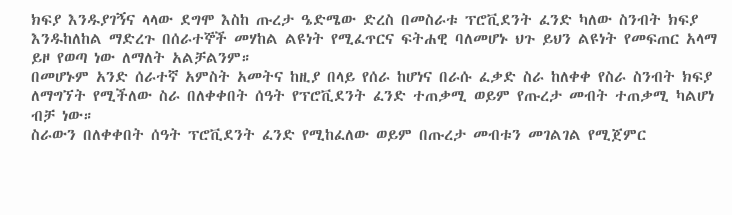ክፍያ እንዱያገኝና ላላው ደግሞ እስከ ጡረታ ዔድሜው ድረስ በመስራቱ ፕሮቪደንት ፈንድ ካለው ስንብት ክፍያ እንዱከለከል ማድረጉ በሰራተኞች መሃከል ልዩነት የሚፈጥርና ፍትሐዊ ባለመሆኑ ህጉ ይህን ልዩነት የመፍጠር አላማ ይዞ የወጣ ነው ለማለት አልቻልንም።
በመሆኑም አንድ ሰራተኛ አምስት አመትና ከዚያ በላይ የሰራ ከሆነና በራሱ ፈቃድ ስራ ከለቀቀ የስራ ስንብት ክፍያ ለማግኘት የሚችለው ስራ በለቀቀበት ሰዓት የፕሮቪደንት ፈንድ ተጠቃሚ ወይም የጡረታ መብት ተጠቃሚ ካልሆነ ብቻ ነው።
ስራውን በለቀቀበት ሰዓት ፕሮቪደንት ፈንድ የሚከፈለው ወይም በጡረታ መብቱን መገልገል የሚጀምር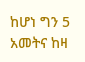ከሆነ ግን 5 አመትና ከዛ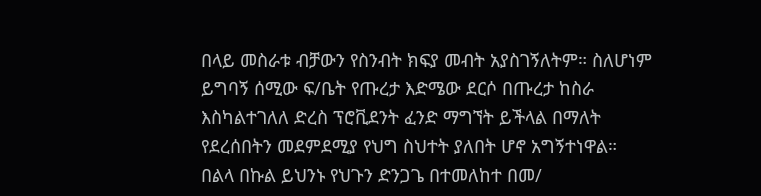በላይ መስራቱ ብቻውን የስንብት ክፍያ መብት አያስገኝለትም። ስለሆነም ይግባኝ ሰሚው ፍ/ቤት የጡረታ እድሜው ደርሶ በጡረታ ከስራ እስካልተገለለ ድረስ ፕሮቪደንት ፈንድ ማግኘት ይችላል በማለት የደረሰበትን መደምደሚያ የህግ ስህተት ያለበት ሆኖ አግኝተነዋል።
በልላ በኩል ይህንኑ የህጉን ድንጋጌ በተመለከተ በመ/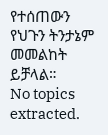የተሰጠውን የህጉን ትንታኔም መመልከት ይቻላል።
No topics extracted.